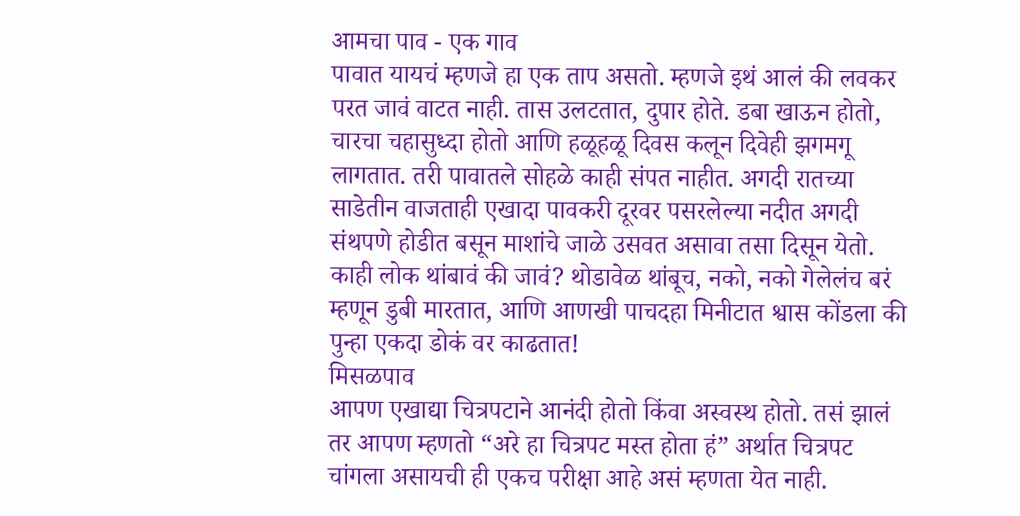आमचा पाव - एक गाव
पावात यायचं म्हणजे हा एक ताप असतो. म्हणजे इथं आलं की लवकर परत जावं वाटत नाही. तास उलटतात, दुपार होते. डबा खाऊन होतो, चारचा चहासुध्दा होतो आणि हळूहळू दिवस कलून दिवेही झगमगू लागतात. तरी पावातले सोहळे काही संपत नाहीत. अगदी रातच्या साडेतीन वाजताही एखादा पावकरी दूरवर पसरलेल्या नदीत अगदी संथपणे होडीत बसून माशांचे जाळे उसवत असावा तसा दिसून येतो. काही लोक थांबावं की जावं? थोडावेळ थांबूच, नको, नको गेलेलंच बरं म्हणून डुबी मारतात, आणि आणखी पाचदहा मिनीटात श्वास कोंडला की पुन्हा एकदा डोकं वर काढतात!
मिसळपाव
आपण एखाद्या चित्रपटाने आनंदी होतो किंवा अस्वस्थ होतो. तसं झालं तर आपण म्हणतो “अरे हा चित्रपट मस्त होता हं” अर्थात चित्रपट चांगला असायची ही एकच परीक्षा आहे असं म्हणता येत नाही.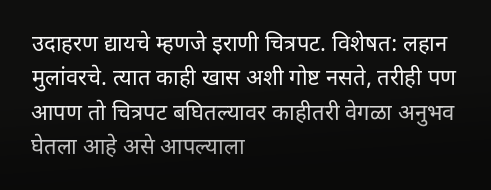उदाहरण द्यायचे म्हणजे इराणी चित्रपट. विशेषत: लहान मुलांवरचे. त्यात काही खास अशी गोष्ट नसते, तरीही पण आपण तो चित्रपट बघितल्यावर काहीतरी वेगळा अनुभव घेतला आहे असे आपल्याला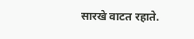सारखे वाटत रहाते.